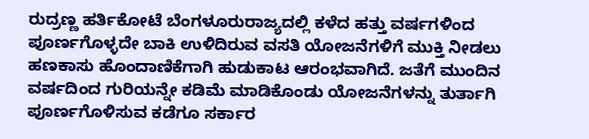ರುದ್ರಣ್ಣ ಹರ್ತಿಕೋಟೆ ಬೆಂಗಳೂರುರಾಜ್ಯದಲ್ಲಿ ಕಳೆದ ಹತ್ತು ವರ್ಷಗಳಿಂದ ಪೂರ್ಣಗೊಳ್ಳದೇ ಬಾಕಿ ಉಳಿದಿರುವ ವಸತಿ ಯೋಜನೆಗಳಿಗೆ ಮುಕ್ತಿ ನೀಡಲು ಹಣಕಾಸು ಹೊಂದಾಣಿಕೆಗಾಗಿ ಹುಡುಕಾಟ ಆರಂಭವಾಗಿದೆ. ಜತೆಗೆ ಮುಂದಿನ ವರ್ಷದಿಂದ ಗುರಿಯನ್ನೇ ಕಡಿಮೆ ಮಾಡಿಕೊಂಡು ಯೋಜನೆಗಳನ್ನು ತುರ್ತಾಗಿ ಪೂರ್ಣಗೊಳಿಸುವ ಕಡೆಗೂ ಸರ್ಕಾರ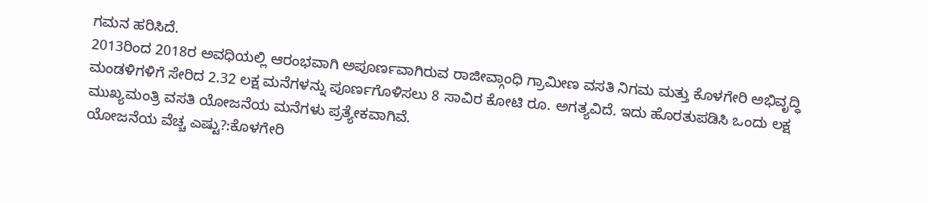ಗಮನ ಹರಿಸಿದೆ.
2013ರಿಂದ 2018ರ ಅವಧಿಯಲ್ಲಿ ಆರಂಭವಾಗಿ ಅಪೂರ್ಣವಾಗಿರುವ ರಾಜೀವ್ಗಾಂಧಿ ಗ್ರಾಮೀಣ ವಸತಿ ನಿಗಮ ಮತ್ತು ಕೊಳಗೇರಿ ಅಭಿವೃದ್ಧಿ ಮಂಡಳಿಗಳಿಗೆ ಸೇರಿದ 2.32 ಲಕ್ಷ ಮನೆಗಳನ್ನು ಪೂರ್ಣಗೊಳಿಸಲು 8 ಸಾವಿರ ಕೋಟಿ ರೂ. ಅಗತ್ಯವಿದೆ. ಇದು ಹೊರತುಪಡಿಸಿ ಒಂದು ಲಕ್ಷ ಮುಖ್ಯಮಂತ್ರಿ ವಸತಿ ಯೋಜನೆಯ ಮನೆಗಳು ಪ್ರತ್ಯೇಕವಾಗಿವೆ.
ಯೋಜನೆಯ ವೆಚ್ಚ ಎಷ್ಟು?:ಕೊಳಗೇರಿ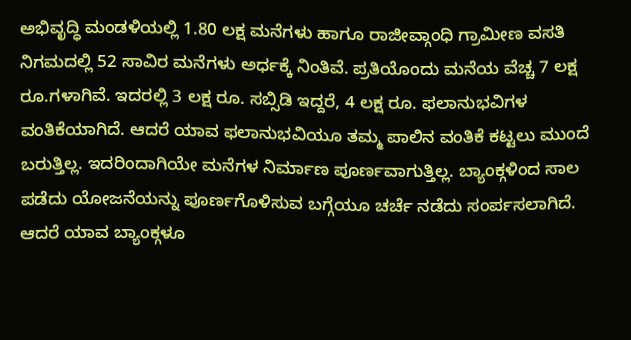ಅಭಿವೃದ್ಧಿ ಮಂಡಳಿಯಲ್ಲಿ 1.80 ಲಕ್ಷ ಮನೆಗಳು ಹಾಗೂ ರಾಜೀವ್ಗಾಂಧಿ ಗ್ರಾಮೀಣ ವಸತಿ ನಿಗಮದಲ್ಲಿ 52 ಸಾವಿರ ಮನೆಗಳು ಅರ್ಧಕ್ಕೆ ನಿಂತಿವೆ. ಪ್ರತಿಯೊಂದು ಮನೆಯ ವೆಚ್ಚ 7 ಲಕ್ಷ ರೂ.ಗಳಾಗಿವೆ. ಇದರಲ್ಲಿ 3 ಲಕ್ಷ ರೂ. ಸಬ್ಸಿಡಿ ಇದ್ದರೆ, 4 ಲಕ್ಷ ರೂ. ಫಲಾನುಭವಿಗಳ ವಂತಿಕೆಯಾಗಿದೆ. ಆದರೆ ಯಾವ ಫಲಾನುಭವಿಯೂ ತಮ್ಮ ಪಾಲಿನ ವಂತಿಕೆ ಕಟ್ಟಲು ಮುಂದೆ ಬರುತ್ತಿಲ್ಲ. ಇದರಿಂದಾಗಿಯೇ ಮನೆಗಳ ನಿರ್ಮಾಣ ಪೂರ್ಣವಾಗುತ್ತಿಲ್ಲ. ಬ್ಯಾಂಕ್ಗಳಿಂದ ಸಾಲ ಪಡೆದು ಯೋಜನೆಯನ್ನು ಪೂರ್ಣಗೊಳಿಸುವ ಬಗ್ಗೆಯೂ ಚರ್ಚೆ ನಡೆದು ಸಂರ್ಪಸಲಾಗಿದೆ. ಆದರೆ ಯಾವ ಬ್ಯಾಂಕ್ಗಳೂ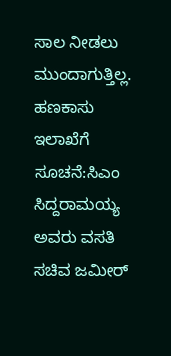ಸಾಲ ನೀಡಲು ಮುಂದಾಗುತ್ತಿಲ್ಲ.
ಹಣಕಾಸು ಇಲಾಖೆಗೆ ಸೂಚನೆ:ಸಿಎಂ ಸಿದ್ದರಾಮಯ್ಯ ಅವರು ವಸತಿ ಸಚಿವ ಜಮೀರ್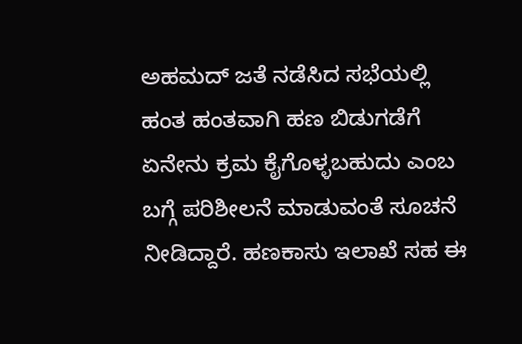ಅಹಮದ್ ಜತೆ ನಡೆಸಿದ ಸಭೆಯಲ್ಲಿ ಹಂತ ಹಂತವಾಗಿ ಹಣ ಬಿಡುಗಡೆಗೆ ಏನೇನು ಕ್ರಮ ಕೈಗೊಳ್ಳಬಹುದು ಎಂಬ ಬಗ್ಗೆ ಪರಿಶೀಲನೆ ಮಾಡುವಂತೆ ಸೂಚನೆ ನೀಡಿದ್ದಾರೆ. ಹಣಕಾಸು ಇಲಾಖೆ ಸಹ ಈ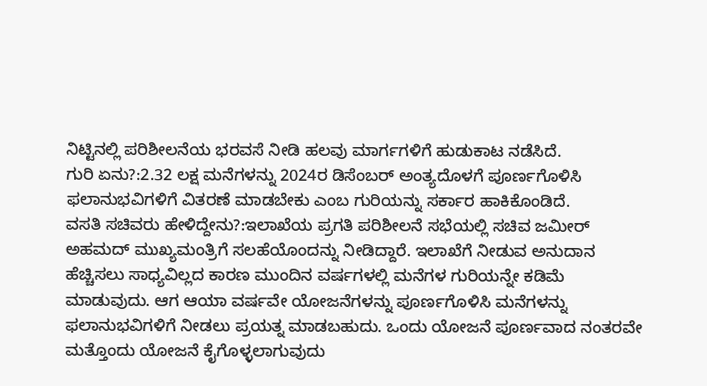ನಿಟ್ಟಿನಲ್ಲಿ ಪರಿಶೀಲನೆಯ ಭರವಸೆ ನೀಡಿ ಹಲವು ಮಾರ್ಗಗಳಿಗೆ ಹುಡುಕಾಟ ನಡೆಸಿದೆ.
ಗುರಿ ಏನು?:2.32 ಲಕ್ಷ ಮನೆಗಳನ್ನು 2024ರ ಡಿಸೆಂಬರ್ ಅಂತ್ಯದೊಳಗೆ ಪೂರ್ಣಗೊಳಿಸಿ ಫಲಾನುಭವಿಗಳಿಗೆ ವಿತರಣೆ ಮಾಡಬೇಕು ಎಂಬ ಗುರಿಯನ್ನು ಸರ್ಕಾರ ಹಾಕಿಕೊಂಡಿದೆ.
ವಸತಿ ಸಚಿವರು ಹೇಳಿದ್ದೇನು?:ಇಲಾಖೆಯ ಪ್ರಗತಿ ಪರಿಶೀಲನೆ ಸಭೆಯಲ್ಲಿ ಸಚಿವ ಜಮೀರ್ ಅಹಮದ್ ಮುಖ್ಯಮಂತ್ರಿಗೆ ಸಲಹೆಯೊಂದನ್ನು ನೀಡಿದ್ದಾರೆ. ಇಲಾಖೆಗೆ ನೀಡುವ ಅನುದಾನ ಹೆಚ್ಚಿಸಲು ಸಾಧ್ಯವಿಲ್ಲದ ಕಾರಣ ಮುಂದಿನ ವರ್ಷಗಳಲ್ಲಿ ಮನೆಗಳ ಗುರಿಯನ್ನೇ ಕಡಿಮೆ ಮಾಡುವುದು. ಆಗ ಆಯಾ ವರ್ಷವೇ ಯೋಜನೆಗಳನ್ನು ಪೂರ್ಣಗೊಳಿಸಿ ಮನೆಗಳನ್ನು ಫಲಾನುಭವಿಗಳಿಗೆ ನೀಡಲು ಪ್ರಯತ್ನ ಮಾಡಬಹುದು. ಒಂದು ಯೋಜನೆ ಪೂರ್ಣವಾದ ನಂತರವೇ ಮತ್ತೊಂದು ಯೋಜನೆ ಕೈಗೊಳ್ಳಲಾಗುವುದು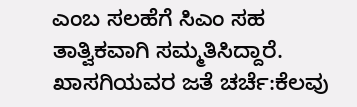ಎಂಬ ಸಲಹೆಗೆ ಸಿಎಂ ಸಹ ತಾತ್ವಿಕವಾಗಿ ಸಮ್ಮತಿಸಿದ್ದಾರೆ.
ಖಾಸಗಿಯವರ ಜತೆ ಚರ್ಚೆ:ಕೆಲವು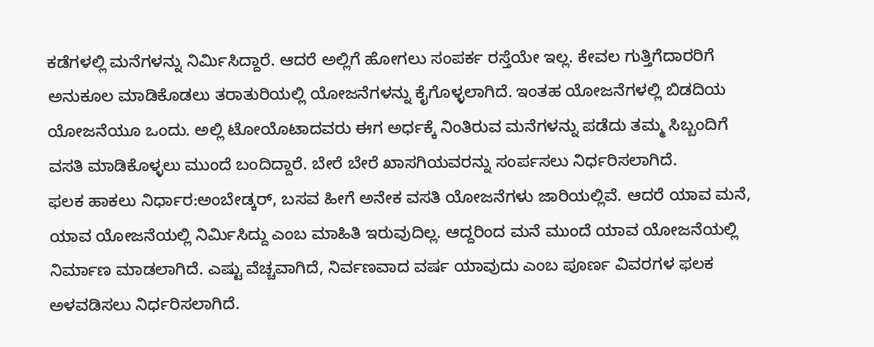ಕಡೆಗಳಲ್ಲಿ ಮನೆಗಳನ್ನು ನಿರ್ವಿುಸಿದ್ದಾರೆ. ಆದರೆ ಅಲ್ಲಿಗೆ ಹೋಗಲು ಸಂಪರ್ಕ ರಸ್ತೆಯೇ ಇಲ್ಲ. ಕೇವಲ ಗುತ್ತಿಗೆದಾರರಿಗೆ ಅನುಕೂಲ ಮಾಡಿಕೊಡಲು ತರಾತುರಿಯಲ್ಲಿ ಯೋಜನೆಗಳನ್ನು ಕೈಗೊಳ್ಳಲಾಗಿದೆ. ಇಂತಹ ಯೋಜನೆಗಳಲ್ಲಿ ಬಿಡದಿಯ ಯೋಜನೆಯೂ ಒಂದು. ಅಲ್ಲಿ ಟೋಯೊಟಾದವರು ಈಗ ಅರ್ಧಕ್ಕೆ ನಿಂತಿರುವ ಮನೆಗಳನ್ನು ಪಡೆದು ತಮ್ಮ ಸಿಬ್ಬಂದಿಗೆ ವಸತಿ ಮಾಡಿಕೊಳ್ಳಲು ಮುಂದೆ ಬಂದಿದ್ದಾರೆ. ಬೇರೆ ಬೇರೆ ಖಾಸಗಿಯವರನ್ನು ಸಂರ್ಪಸಲು ನಿರ್ಧರಿಸಲಾಗಿದೆ.
ಫಲಕ ಹಾಕಲು ನಿರ್ಧಾರ:ಅಂಬೇಡ್ಕರ್, ಬಸವ ಹೀಗೆ ಅನೇಕ ವಸತಿ ಯೋಜನೆಗಳು ಜಾರಿಯಲ್ಲಿವೆ. ಆದರೆ ಯಾವ ಮನೆ, ಯಾವ ಯೋಜನೆಯಲ್ಲಿ ನಿರ್ವಿುಸಿದ್ದು ಎಂಬ ಮಾಹಿತಿ ಇರುವುದಿಲ್ಲ. ಆದ್ದರಿಂದ ಮನೆ ಮುಂದೆ ಯಾವ ಯೋಜನೆಯಲ್ಲಿ ನಿರ್ಮಾಣ ಮಾಡಲಾಗಿದೆ. ಎಷ್ಟು ವೆಚ್ಚವಾಗಿದೆ, ನಿರ್ವಣವಾದ ವರ್ಷ ಯಾವುದು ಎಂಬ ಪೂರ್ಣ ವಿವರಗಳ ಫಲಕ ಅಳವಡಿಸಲು ನಿರ್ಧರಿಸಲಾಗಿದೆ.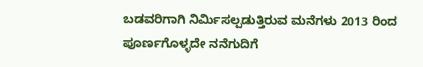ಬಡವರಿಗಾಗಿ ನಿರ್ವಿುಸಲ್ಪಡುತ್ತಿರುವ ಮನೆಗಳು 2013 ರಿಂದ ಪೂರ್ಣಗೊಳ್ಳದೇ ನನೆಗುದಿಗೆ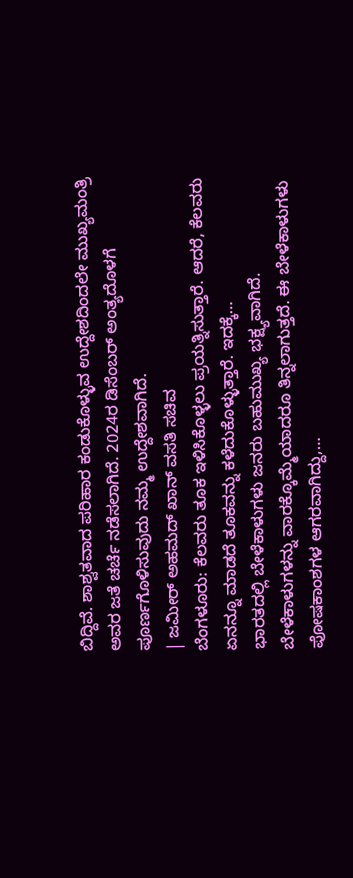ಬಿದ್ದಿವೆ. ಶಾಶ್ವತವಾದ ಪರಿಹಾರ ಕಂಡುಕೊಳ್ಳುವ ಉದ್ದೇಶದಿಂದಲೇ ಮುಖ್ಯಮಂತ್ರಿ ಅವರ ಜತೆ ಚರ್ಚೆ ನಡೆಸಲಾಗಿದೆ. 2024ರ ಡಿಸೆಂಬರ್ ಅಂತ್ಯದೊಳಗೆ ಪೂರ್ಣಗೊಳಿಸುವುದು ನಮ್ಮ ಉದ್ದೇಶವಾಗಿದೆ.
| ಜಮೀರ್ ಅಹಮದ್ ಖಾನ್ ವಸತಿ ಸಚಿವ
ಬೆಂಗಳೂರು: ಕೆಲವರು ತೂಕ ಇಳಿಸಿಕೊಳ್ಳಲು ಪ್ರಯತ್ನಿಸುತ್ತಾರೆ. ಆದರೆ, ಕೆಲವರು ಏನನ್ನೂ ಮಾಡದೆ ತೂಕವನ್ನು ಕಳೆದುಕೊಳ್ಳುತ್ತಾರೆ. ಇದಕ್ಕೆ…
ಭಾರತದಲ್ಲಿ ಬೇಳೆಕಾಳುಗಳು ಜನರು ಬಹುಮುಖ್ಯ ಭಕ್ಷ್ಯವಾಗಿದೆ. ಬೇಳೆಕಾಳುಗಳನ್ನು ವಾರಕ್ಕೊಮ್ಮೆಯಾದರೂ ತಿನ್ನಲಾಗುತ್ತದೆ. ಈ ಬೇಳೆಕಾಳುಗಳು ಪೋಷಕಾಂಶಗಳ ಆಗರವಾಗಿದ್ದು,…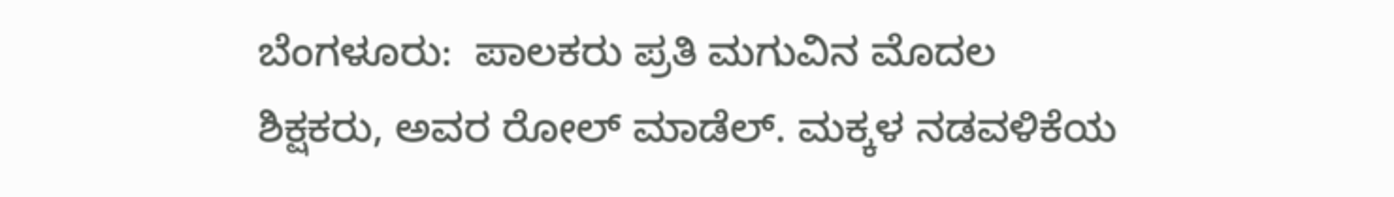ಬೆಂಗಳೂರು:  ಪಾಲಕರು ಪ್ರತಿ ಮಗುವಿನ ಮೊದಲ ಶಿಕ್ಷಕರು, ಅವರ ರೋಲ್ ಮಾಡೆಲ್. ಮಕ್ಕಳ ನಡವಳಿಕೆಯ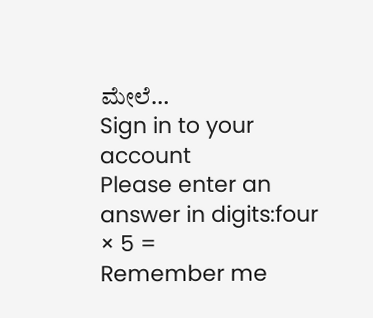ಮೇಲೆ…
Sign in to your account
Please enter an answer in digits:four × 5 =
Remember me